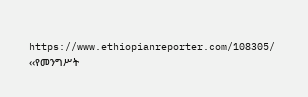https://www.ethiopianreporter.com/108305/
‹‹የመንግሥት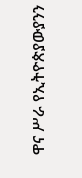ዋና ሥራ የኢትዮጵያውያንን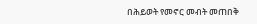በሕይወት የመኖር መብት መጠበቅ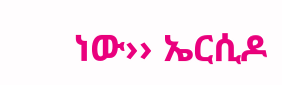ነው›› ኤርሲዶ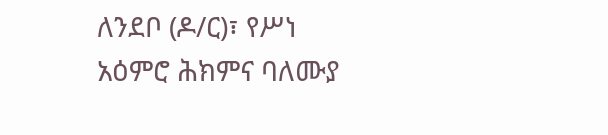ለንደቦ (ዶ/ር)፣ የሥነ አዕምሮ ሕክምና ባለሙያ